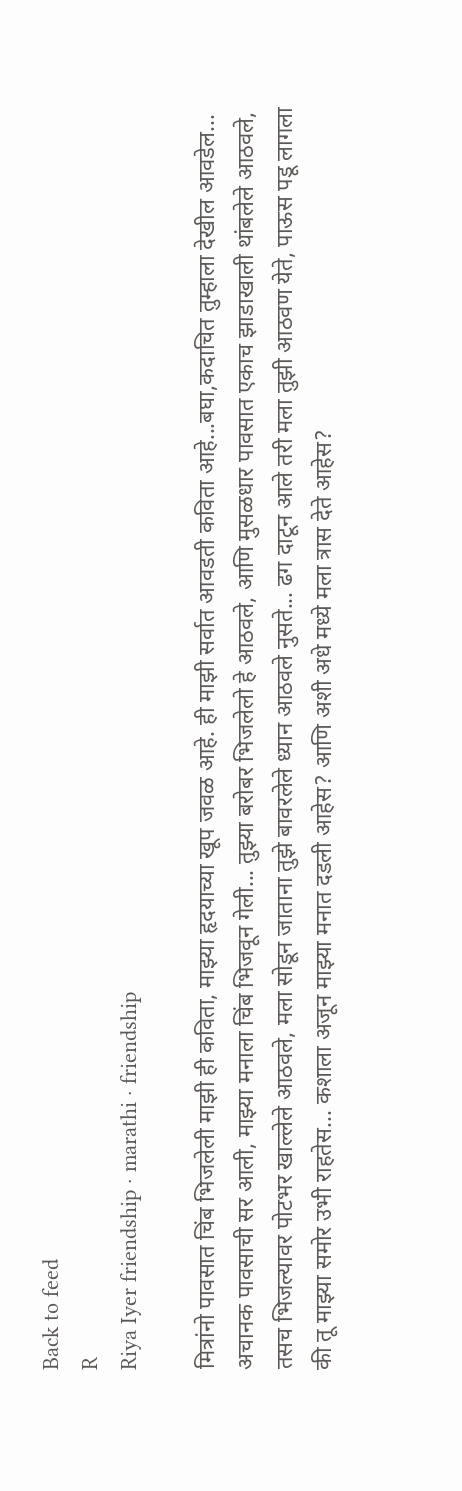Back to feed
R
Riya Iyer friendship · marathi · friendship

मित्रांनो पावसात चिंब भिजलेली माझी ही कविता, माझ्या हृदयाच्या खूप जवळ आहे. ही माझी सर्वात आवडती कविता आहे...बघा,कदाचित तुम्हाला देखील आवडेल... अचानक पावसाची सर आली, माझ्या मनाला चिंब भिजवून गेली... तुझ्या बरोबर भिजलेलो हे आठवले, आणि मुसळधार पावसात एकाच झाडाखाली थांबलेले आठवले, तसच भिजल्यावर पोटभर खाल्लेले आठवले, मला सोडून जाताना तुझे बावरलेले ध्यान आठवले नुसते... ढग दाटून आले तरी मला तुझी आठवण येते, पाऊस पडू लागला की तू माझ्या समोर उभी राहतेस... कशाला अजून माझ्या मनात दडली आहेस? आणि अशी अधे मध्ये मला त्रास देते आहेस?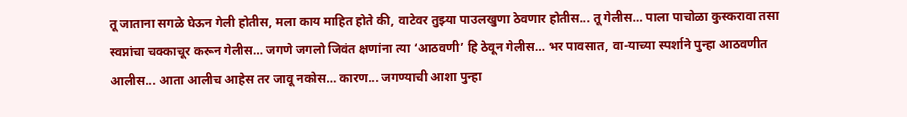तू जाताना सगळे घेऊन गेली होतीस, मला काय माहित होते की, वाटेवर तुझ्या पाउलखुणा ठेवणार होतीस... तू गेलीस… पाला पाचोळा कुस्करावा तसा स्वप्नांचा चक्काचूर करून गेलीस… जगणे जगलो जिवंत क्षणांना त्या ‘आठवणी’ हि ठेवून गेलीस… भर पावसात, वा-याच्या स्पर्शाने पुन्हा आठवणीत आलीस... आता आलीच आहेस तर जावू नकोस… कारण... जगण्याची आशा पुन्हा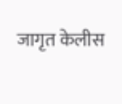जागृत केलीस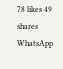78 likes 49 shares
WhatsApp